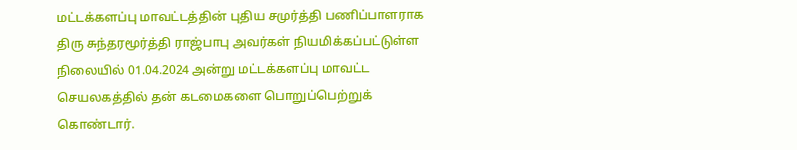மட்டக்களப்பு மாவட்டத்தின் புதிய சமுர்த்தி பணிப்பாளராக திரு சுந்தரமூர்த்தி ராஜ்பாபு அவர்கள் நியமிக்கப்பட்டுள்ள நிலையில் 01.04.2024 அன்று மட்டக்களப்பு மாவட்ட செயலகத்தில் தன் கடமைகளை பொறுப்பெற்றுக் கொண்டார்.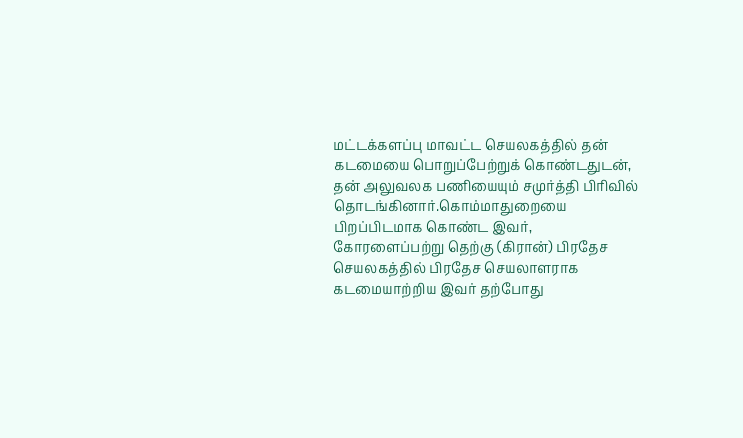மட்டக்களப்பு மாவட்ட செயலகத்தில் தன் கடமையை பொறுப்பேற்றுக் கொண்டதுடன், தன் அலுவலக பணியையும் சமுர்த்தி பிரிவில் தொடங்கினார்.கொம்மாதுறையை பிறப்பிடமாக கொண்ட இவர், கோரளைப்பற்று தெற்கு (கிரான்) பிரதேச செயலகத்தில் பிரதேச செயலாளராக கடமையாற்றிய இவர் தற்போது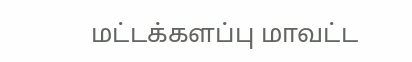மட்டக்களப்பு மாவட்ட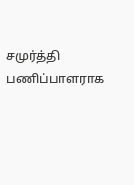சமுர்த்தி பணிப்பாளராக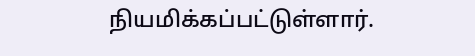நியமிக்கப்பட்டுள்ளார்.